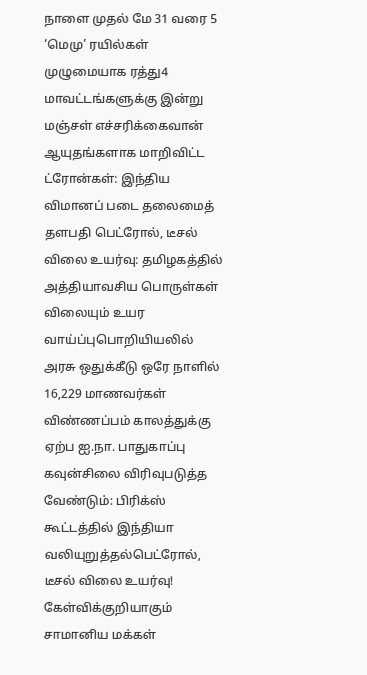நாளை முதல் மே 31 வரை 5 ‘மெமு’ ரயில்கள் முழுமையாக ரத்து4 மாவட்டங்களுக்கு இன்று மஞ்சள் எச்சரிக்கைவான் ஆயுதங்களாக மாறிவிட்ட ட்ரோன்கள்: இந்திய விமானப் படை தலைமைத் தளபதி பெட்ரோல், டீசல் விலை உயர்வு: தமிழகத்தில் அத்தியாவசிய பொருள்கள் விலையும் உயர வாய்ப்புபொறியியலில் அரசு ஒதுக்கீடு ஒரே நாளில் 16,229 மாணவர்கள் விண்ணப்பம் காலத்துக்கு ஏற்ப ஐ.நா. பாதுகாப்பு கவுன்சிலை விரிவுபடுத்த வேண்டும்: பிரிக்ஸ் கூட்டத்தில் இந்தியா வலியுறுத்தல்பெட்ரோல், டீசல் விலை உயர்வு! கேள்விக்குறியாகும் சாமானிய மக்கள்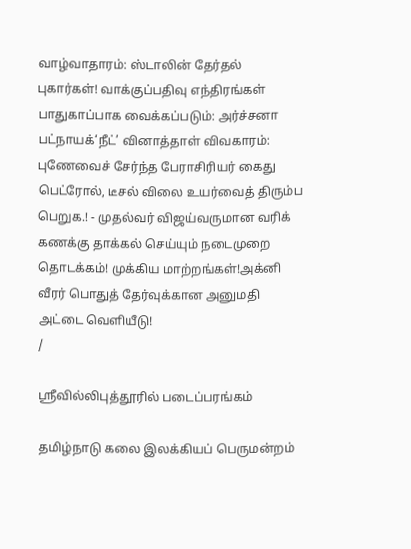வாழ்வாதாரம்: ஸ்டாலின் தேர்தல் புகார்கள்! வாக்குப்பதிவு எந்திரங்கள் பாதுகாப்பாக வைக்கப்படும்: அர்ச்சனா பட்நாயக்‘நீட்’ வினாத்தாள் விவகாரம்: புணேவைச் சேர்ந்த பேராசிரியர் கைது பெட்ரோல், டீசல் விலை உயர்வைத் திரும்ப பெறுக.! - முதல்வர் விஜய்வருமான வரிக் கணக்கு தாக்கல் செய்யும் நடைமுறை தொடக்கம்! முக்கிய மாற்றங்கள்!அக்னி வீரர் பொதுத் தேர்வுக்கான அனுமதி அட்டை வெளியீடு!
/

ஸ்ரீவில்லிபுத்தூரில் படைப்பரங்கம்

தமிழ்நாடு கலை இலக்கியப் பெருமன்றம்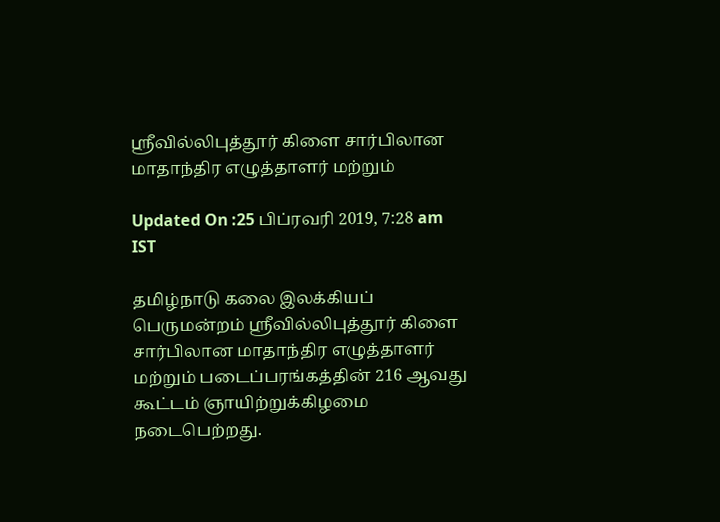ஸ்ரீவில்லிபுத்தூர் கிளை சார்பிலான மாதாந்திர எழுத்தாளர் மற்றும்

Updated On :25 பிப்ரவரி 2019, 7:28 am IST

தமிழ்நாடு கலை இலக்கியப் பெருமன்றம் ஸ்ரீவில்லிபுத்தூர் கிளை சார்பிலான மாதாந்திர எழுத்தாளர் மற்றும் படைப்பரங்கத்தின் 216 ஆவது கூட்டம் ஞாயிற்றுக்கிழமை நடைபெற்றது.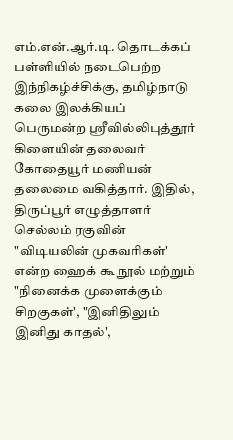எம்.என்.ஆர்.டி. தொடக்கப் பள்ளியில் நடைபெற்ற இந்நிகழ்ச்சிக்கு, தமிழ்நாடு கலை இலக்கியப் பெருமன்ற ஸ்ரீவில்லிபுத்தூர் கிளையின் தலைவர் கோதையூர் மணியன் தலைமை வகித்தார். இதில், திருப்பூர் எழுத்தாளர் செல்லம் ரகுவின் "விடியலின் முகவரிகள்' என்ற ஹைக் கூ நூல் மற்றும் "நினைக்க முளைக்கும் சிறகுகள்', "இனிதிலும் இனிது காதல்',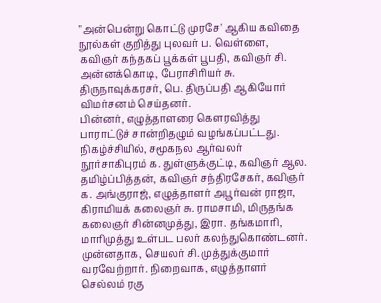"அன்பென்று கொட்டு முரசே' ஆகிய கவிதை நூல்கள் குறித்து புலவர் ப. வெள்ளை, கவிஞர் கந்தகப் பூக்கள் பூபதி, கவிஞர் சி. அன்னக்கொடி, பேராசிரியர் சு. திருநாவுக்கரசர், பெ. திருப்பதி ஆகியோர் விமர்சனம் செய்தனர்.
பின்னர், எழுத்தாளரை கெளரவித்து பாராட்டுச் சான்றிதழும் வழங்கப்பட்டது.
நிகழ்ச்சியில், சமூகநல ஆர்வலர் நூர்சாகிபுரம் க. துள்ளுக்குட்டி, கவிஞர் ஆல. தமிழ்ப்பித்தன், கவிஞர் சந்திரசேகர், கவிஞர் க. அங்குராஜ், எழுத்தாளர் அபூர்வன் ராஜா, கிராமியக் கலைஞர் சு. ராமசாமி, மிருதங்க கலைஞர் சின்னமுத்து, இரா. தங்கமாரி, மாரிமுத்து உள்பட பலர் கலந்துகொண்டனர். முன்னதாக, செயலர் சி. முத்துக்குமார் வரவேற்றார். நிறைவாக, எழுத்தாளர்
செல்லம் ரகு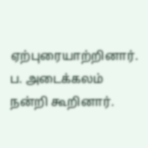ஏற்புரையாற்றினார். ப. அடைக்கலம் நன்றி கூறினார்.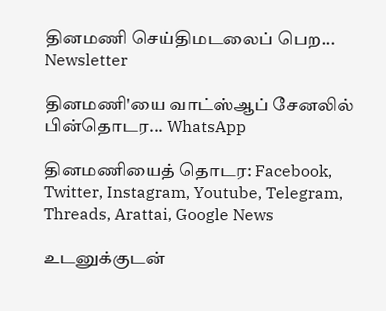தினமணி செய்திமடலைப் பெற... Newsletter

தினமணி'யை வாட்ஸ்ஆப் சேனலில் பின்தொடர... WhatsApp

தினமணியைத் தொடர: Facebook, Twitter, Instagram, Youtube, Telegram, Threads, Arattai, Google News

உடனுக்குடன்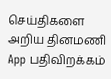செய்திகளை அறிய தினமணி App பதிவிறக்கம்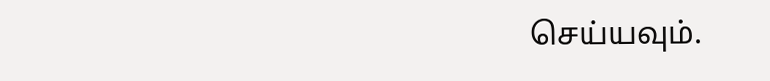செய்யவும்.